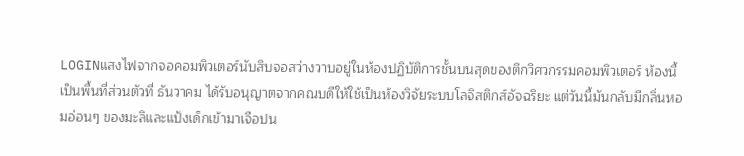LOGINแสงไฟจากจอคอมพิวเตอร์นับสิบจอสว่างวาบอยู่ในห้องปฏิบัติการชั้นบนสุดของตึกวิศวกรรมคอมพิวเตอร์ ห้องนี้เป็นพื้นที่ส่วนตัวที่ ธันวาคม ได้รับอนุญาตจากคณบดีให้ใช้เป็นห้องวิจัยระบบโลจิสติกส์อัจฉริยะ แต่วันนี้มันกลับมีกลิ่นหอมอ่อนๆ ของมะลิและแป้งเด็กเข้ามาเจือปน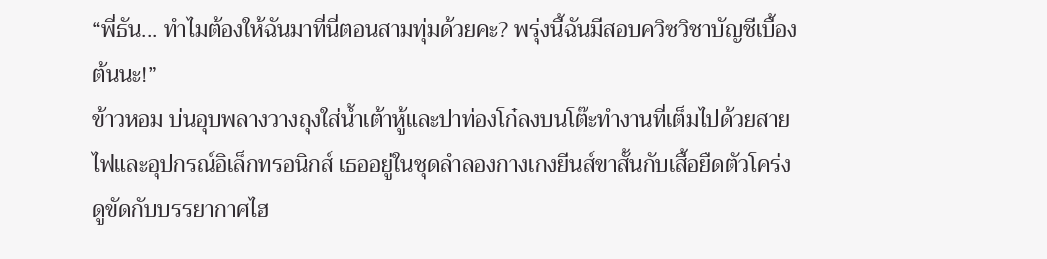“พี่ธัน... ทำไมต้องให้ฉันมาที่นี่ตอนสามทุ่มด้วยคะ? พรุ่งนี้ฉันมีสอบควิซวิชาบัญชีเบื้องต้นนะ!”
ข้าวหอม บ่นอุบพลางวางถุงใส่น้ำเต้าหู้และปาท่องโก๋ลงบนโต๊ะทำงานที่เต็มไปด้วยสายไฟและอุปกรณ์อิเล็กทรอนิกส์ เธออยู่ในชุดลำลองกางเกงยีนส์ขาสั้นกับเสื้อยืดตัวโคร่ง ดูขัดกับบรรยากาศไฮ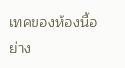เทคของห้องนี้อย่าง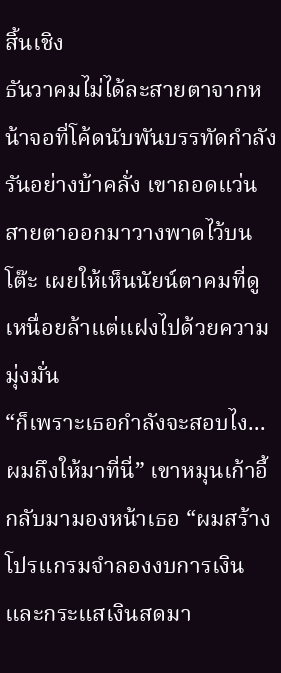สิ้นเชิง
ธันวาคมไม่ได้ละสายตาจากหน้าจอที่โค้ดนับพันบรรทัดกำลังรันอย่างบ้าคลั่ง เขาถอดแว่นสายตาออกมาวางพาดไว้บนโต๊ะ เผยให้เห็นนัยน์ตาคมที่ดูเหนื่อยล้าแต่แฝงไปด้วยความมุ่งมั่น
“ก็เพราะเธอกำลังจะสอบไง... ผมถึงให้มาที่นี่” เขาหมุนเก้าอี้กลับมามองหน้าเธอ “ผมสร้างโปรแกรมจำลองงบการเงินและกระแสเงินสดมา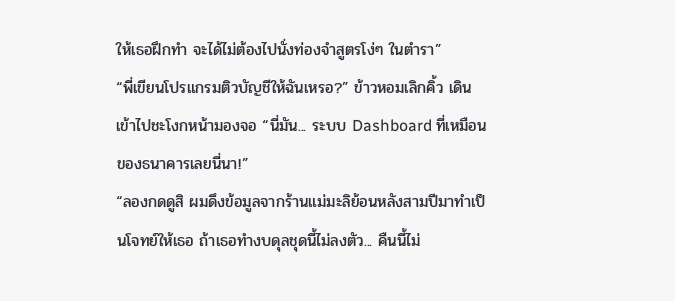ให้เธอฝึกทำ จะได้ไม่ต้องไปนั่งท่องจำสูตรโง่ๆ ในตำรา”
“พี่เขียนโปรแกรมติวบัญชีให้ฉันเหรอ?” ข้าวหอมเลิกคิ้ว เดินเข้าไปชะโงกหน้ามองจอ “นี่มัน... ระบบ Dashboard ที่เหมือนของธนาคารเลยนี่นา!”
“ลองกดดูสิ ผมดึงข้อมูลจากร้านแม่มะลิย้อนหลังสามปีมาทำเป็นโจทย์ให้เธอ ถ้าเธอทำงบดุลชุดนี้ไม่ลงตัว... คืนนี้ไม่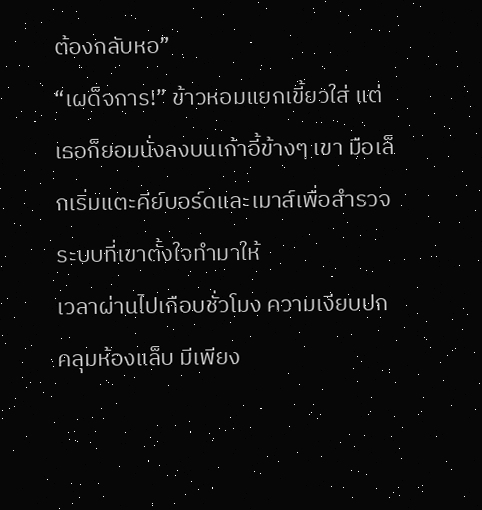ต้องกลับหอ”
“เผด็จการ!” ข้าวหอมแยกเขี้ยวใส่ แต่เธอก็ยอมนั่งลงบนเก้าอี้ข้างๆ เขา มือเล็กเริ่มแตะคีย์บอร์ดและเมาส์เพื่อสำรวจระบบที่เขาตั้งใจทำมาให้
เวลาผ่านไปเกือบชั่วโมง ความเงียบปกคลุมห้องแล็บ มีเพียง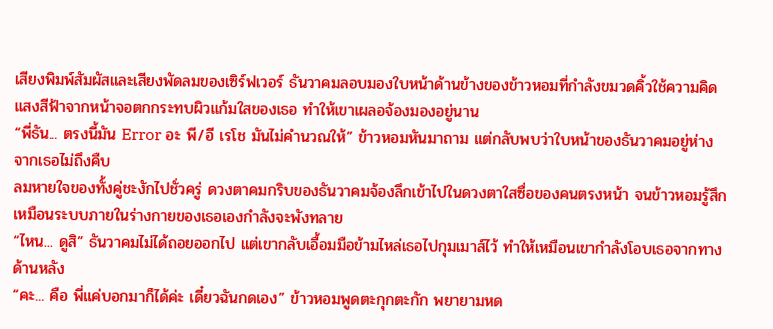เสียงพิมพ์สัมผัสและเสียงพัดลมของเซิร์ฟเวอร์ ธันวาคมลอบมองใบหน้าด้านข้างของข้าวหอมที่กำลังขมวดคิ้วใช้ความคิด แสงสีฟ้าจากหน้าจอตกกระทบผิวแก้มใสของเธอ ทำให้เขาเผลอจ้องมองอยู่นาน
“พี่ธัน... ตรงนี้มัน Error อะ พี/อี เรโช มันไม่คำนวณให้” ข้าวหอมหันมาถาม แต่กลับพบว่าใบหน้าของธันวาคมอยู่ห่างจากเธอไม่ถึงคืบ
ลมหายใจของทั้งคู่ชะงักไปชั่วครู่ ดวงตาคมกริบของธันวาคมจ้องลึกเข้าไปในดวงตาใสซื่อของคนตรงหน้า จนข้าวหอมรู้สึกเหมือนระบบภายในร่างกายของเธอเองกำลังจะพังทลาย
“ไหน... ดูสิ” ธันวาคมไม่ได้ถอยออกไป แต่เขากลับเอื้อมมือข้ามไหล่เธอไปกุมเมาส์ไว้ ทำให้เหมือนเขากำลังโอบเธอจากทางด้านหลัง
“คะ... คือ พี่แค่บอกมาก็ได้ค่ะ เดี๋ยวฉันกดเอง” ข้าวหอมพูดตะกุกตะกัก พยายามหด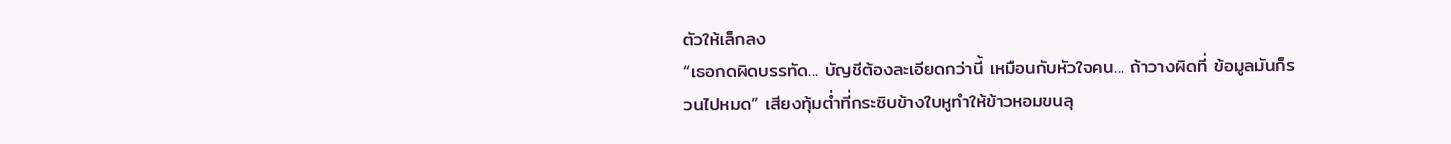ตัวให้เล็กลง
“เธอกดผิดบรรทัด... บัญชีต้องละเอียดกว่านี้ เหมือนกับหัวใจคน... ถ้าวางผิดที่ ข้อมูลมันก็รวนไปหมด” เสียงทุ้มต่ำที่กระซิบข้างใบหูทำให้ข้าวหอมขนลุ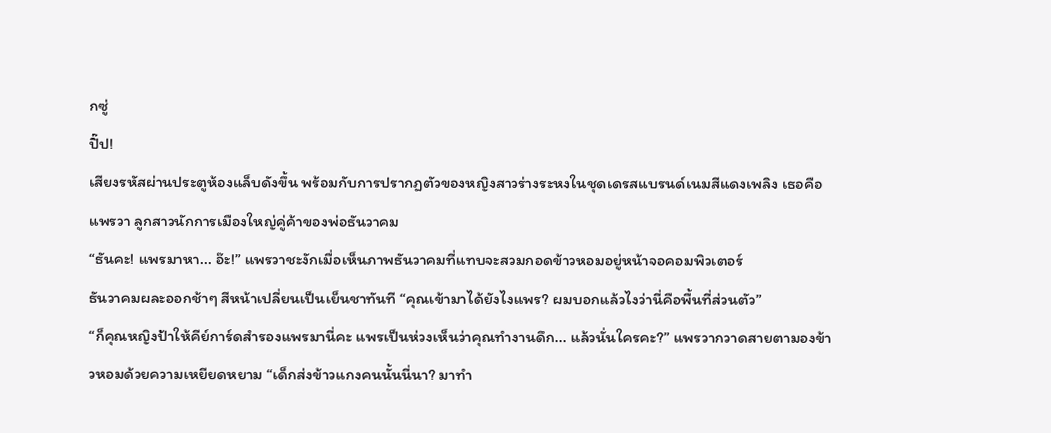กซู่
ปิ๊ป!
เสียงรหัสผ่านประตูห้องแล็บดังขึ้น พร้อมกับการปรากฏตัวของหญิงสาวร่างระหงในชุดเดรสแบรนด์เนมสีแดงเพลิง เธอคือ แพรวา ลูกสาวนักการเมืองใหญ่คู่ค้าของพ่อธันวาคม
“ธันคะ! แพรมาหา... อ๊ะ!” แพรวาชะงักเมื่อเห็นภาพธันวาคมที่แทบจะสวมกอดข้าวหอมอยู่หน้าจอคอมพิวเตอร์
ธันวาคมผละออกช้าๆ สีหน้าเปลี่ยนเป็นเย็นชาทันที “คุณเข้ามาได้ยังไงแพร? ผมบอกแล้วไงว่านี่คือพื้นที่ส่วนตัว”
“ก็คุณหญิงป้าให้คีย์การ์ดสำรองแพรมานี่คะ แพรเป็นห่วงเห็นว่าคุณทำงานดึก... แล้วนั่นใครคะ?” แพรวากวาดสายตามองข้าวหอมด้วยความเหยียดหยาม “เด็กส่งข้าวแกงคนนั้นนี่นา? มาทำ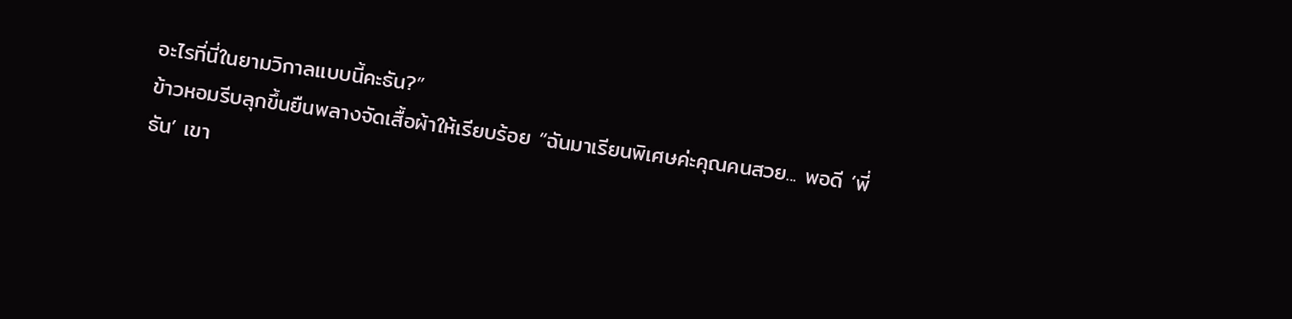อะไรที่นี่ในยามวิกาลแบบนี้คะธัน?”
ข้าวหอมรีบลุกขึ้นยืนพลางจัดเสื้อผ้าให้เรียบร้อย “ฉันมาเรียนพิเศษค่ะคุณคนสวย... พอดี ‘พี่ธัน’ เขา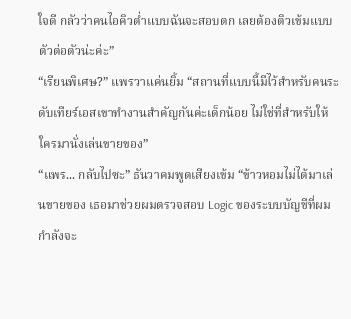ใจดี กลัวว่าคนไอคิวต่ำแบบฉันจะสอบตก เลยต้องติวเข้มแบบตัวต่อตัวน่ะค่ะ”
“เรียนพิเศษ?” แพรวาแค่นยิ้ม “สถานที่แบบนี้มีไว้สำหรับคนระดับเทียร์เอสเขาทำงานสำคัญกันค่ะเด็กน้อย ไม่ใช่ที่สำหรับให้ใครมานั่งเล่นขายของ”
“แพร... กลับไปซะ” ธันวาคมพูดเสียงเข้ม “ข้าวหอมไม่ได้มาเล่นขายของ เธอมาช่วยผมตรวจสอบ Logic ของระบบบัญชีที่ผมกำลังจะ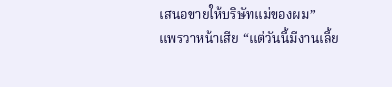เสนอขายให้บริษัทแม่ของผม”
แพรวาหน้าเสีย “แต่วันนี้มีงานเลี้ย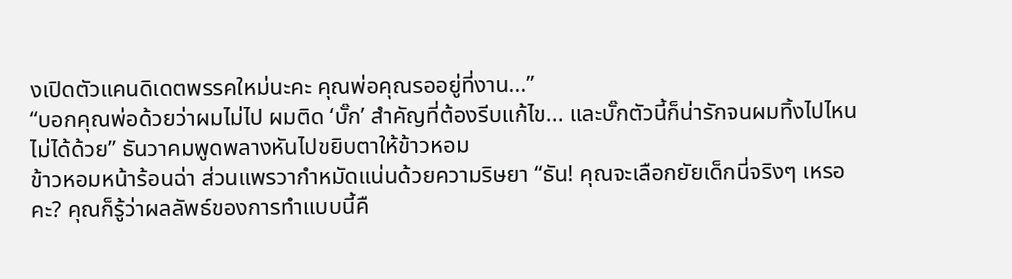งเปิดตัวแคนดิเดตพรรคใหม่นะคะ คุณพ่อคุณรออยู่ที่งาน...”
“บอกคุณพ่อด้วยว่าผมไม่ไป ผมติด ‘บั๊ก’ สำคัญที่ต้องรีบแก้ไข... และบั๊กตัวนี้ก็น่ารักจนผมทิ้งไปไหนไม่ได้ด้วย” ธันวาคมพูดพลางหันไปขยิบตาให้ข้าวหอม
ข้าวหอมหน้าร้อนฉ่า ส่วนแพรวากำหมัดแน่นด้วยความริษยา “ธัน! คุณจะเลือกยัยเด็กนี่จริงๆ เหรอคะ? คุณก็รู้ว่าผลลัพธ์ของการทำแบบนี้คื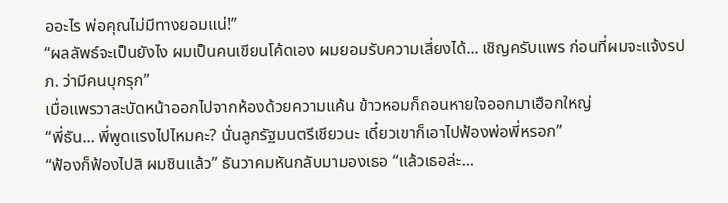ออะไร พ่อคุณไม่มีทางยอมแน่!”
“ผลลัพธ์จะเป็นยังไง ผมเป็นคนเขียนโค้ดเอง ผมยอมรับความเสี่ยงได้... เชิญครับแพร ก่อนที่ผมจะแจ้งรปภ. ว่ามีคนบุกรุก”
เมื่อแพรวาสะบัดหน้าออกไปจากห้องด้วยความแค้น ข้าวหอมก็ถอนหายใจออกมาเฮือกใหญ่
“พี่ธัน... พี่พูดแรงไปไหมคะ? นั่นลูกรัฐมนตรีเชียวนะ เดี๋ยวเขาก็เอาไปฟ้องพ่อพี่หรอก”
“ฟ้องก็ฟ้องไปสิ ผมชินแล้ว” ธันวาคมหันกลับมามองเธอ “แล้วเธอล่ะ...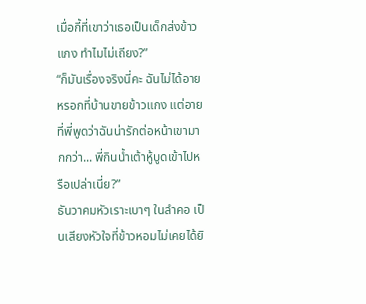เมื่อกี้ที่เขาว่าเธอเป็นเด็กส่งข้าวแกง ทำไมไม่เถียง?”
“ก็มันเรื่องจริงนี่คะ ฉันไม่ได้อายหรอกที่บ้านขายข้าวแกง แต่อายที่พี่พูดว่าฉันน่ารักต่อหน้าเขามากกว่า... พี่กินน้ำเต้าหู้บูดเข้าไปหรือเปล่าเนี่ย?”
ธันวาคมหัวเราะเบาๆ ในลำคอ เป็นเสียงหัวใจที่ข้าวหอมไม่เคยได้ยิ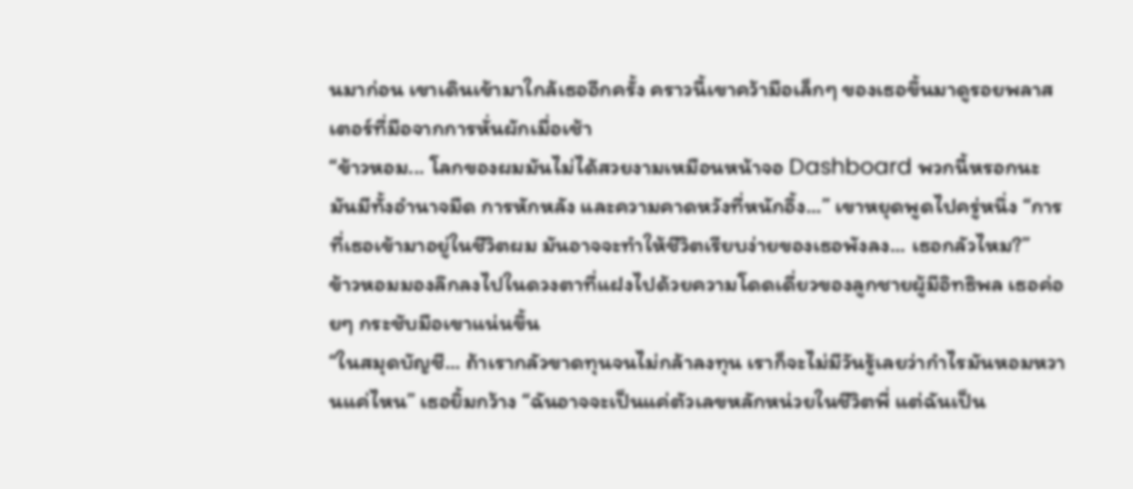นมาก่อน เขาเดินเข้ามาใกล้เธออีกครั้ง คราวนี้เขาคว้ามือเล็กๆ ของเธอขึ้นมาดูรอยพลาสเตอร์ที่มือจากการหั่นผักเมื่อเช้า
“ข้าวหอม... โลกของผมมันไม่ได้สวยงามเหมือนหน้าจอ Dashboard พวกนี้หรอกนะ มันมีทั้งอำนาจมืด การหักหลัง และความคาดหวังที่หนักอึ้ง...” เขาหยุดพูดไปครู่หนึ่ง “การที่เธอเข้ามาอยู่ในชีวิตผม มันอาจจะทำให้ชีวิตเรียบง่ายของเธอพังลง... เธอกลัวไหม?”
ข้าวหอมมองลึกลงไปในดวงตาที่แฝงไปด้วยความโดดเดี่ยวของลูกชายผู้มีอิทธิพล เธอค่อยๆ กระชับมือเขาแน่นขึ้น
“ในสมุดบัญชี... ถ้าเรากลัวขาดทุนจนไม่กล้าลงทุน เราก็จะไม่มีวันรู้เลยว่ากำไรมันหอมหวานแค่ไหน” เธอยิ้มกว้าง “ฉันอาจจะเป็นแค่ตัวเลขหลักหน่วยในชีวิตพี่ แต่ฉันเป็น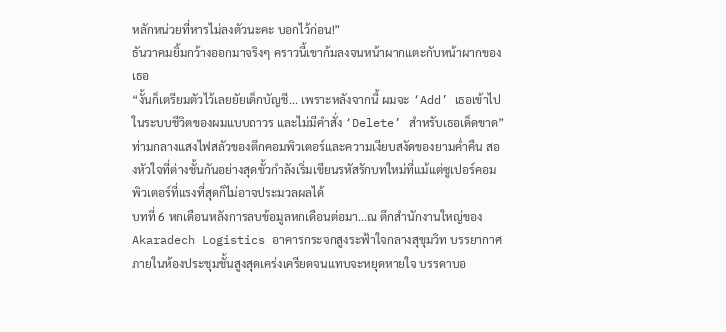หลักหน่วยที่หารไม่ลงตัวนะคะ บอกไว้ก่อน!”
ธันวาคมยิ้มกว้างออกมาจริงๆ คราวนี้เขาก้มลงจนหน้าผากแตะกับหน้าผากของเธอ
“งั้นก็เตรียมตัวไว้เลยยัยเด็กบัญชี... เพราะหลังจากนี้ ผมจะ ‘Add’ เธอเข้าไปในระบบชีวิตของผมแบบถาวร และไม่มีคำสั่ง ‘Delete’ สำหรับเธอเด็ดขาด”
ท่ามกลางแสงไฟสลัวของตึกคอมพิวเตอร์และความเงียบสงัดของยามค่ำคืน สองหัวใจที่ต่างชั้นกันอย่างสุดขั้วกำลังเริ่มเขียนรหัสรักบทใหม่ที่แม้แต่ซูเปอร์คอมพิวเตอร์ที่แรงที่สุดก็ไม่อาจประมวลผลได้
บทที่ 6 หกเดือนหลังการลบข้อมูลหกเดือนต่อมา...ณ ตึกสำนักงานใหญ่ของ Akaradech Logistics อาคารกระจกสูงระฟ้าใจกลางสุขุมวิท บรรยากาศภายในห้องประชุมชั้นสูงสุดเคร่งเครียดจนแทบจะหยุดหายใจ บรรดาบอ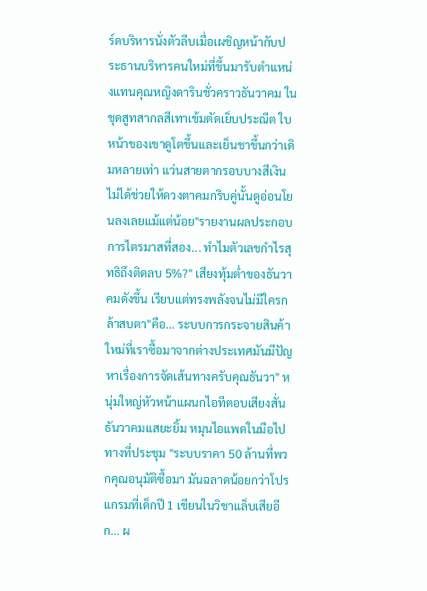ร์ดบริหารนั่งตัวลีบเมื่อเผชิญหน้ากับประธานบริหารคนใหม่ที่ขึ้นมารับตำแหน่งแทนคุณหญิงดารินชั่วคราวธันวาคม ในชุดสูทสากลสีเทาเข้มตัดเย็บประณีต ใบหน้าของเขาดูโตขึ้นและเย็นชาขึ้นกว่าเดิมหลายเท่า แว่นสายตากรอบบางสีเงินไม่ได้ช่วยให้ดวงตาคมกริบคู่นั้นดูอ่อนโยนลงเลยแม้แต่น้อย"รายงานผลประกอบการไตรมาสที่สอง... ทำไมตัวเลขกำไรสุทธิถึงติดลบ 5%?" เสียงทุ้มต่ำของธันวาคมดังขึ้น เรียบแต่ทรงพลังจนไม่มีใครกล้าสบตา"คือ... ระบบการกระจายสินค้าใหม่ที่เราซื้อมาจากต่างประเทศมันมีปัญหาเรื่องการจัดเส้นทางครับคุณธันวา" หนุ่มใหญ่หัวหน้าแผนกไอทีตอบเสียงสั่นธันวาคมแสยะยิ้ม หมุนไอแพดในมือไปทางที่ประชุม "ระบบราคา 50 ล้านที่พวกคุณอนุมัติซื้อมา มันฉลาดน้อยกว่าโปรแกรมที่เด็กปี 1 เขียนในวิชาแล็บเสียอีก... ผ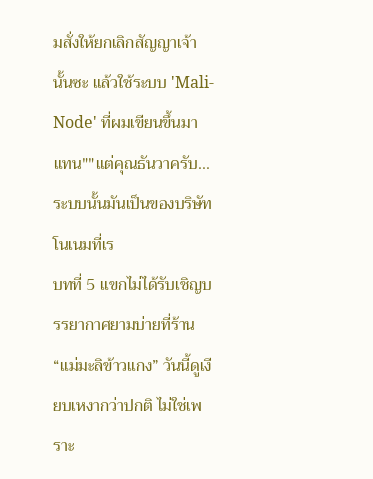มสั่งให้ยกเลิกสัญญาเจ้านั้นซะ แล้วใช้ระบบ 'Mali-Node' ที่ผมเขียนขึ้นมาแทน""แต่คุณธันวาครับ... ระบบนั้นมันเป็นของบริษัทโนเนมที่เร
บทที่ 5 แขกไม่ได้รับเชิญบรรยากาศยามบ่ายที่ร้าน “แม่มะลิข้าวแกง” วันนี้ดูเงียบเหงากว่าปกติ ไม่ใช่เพราะ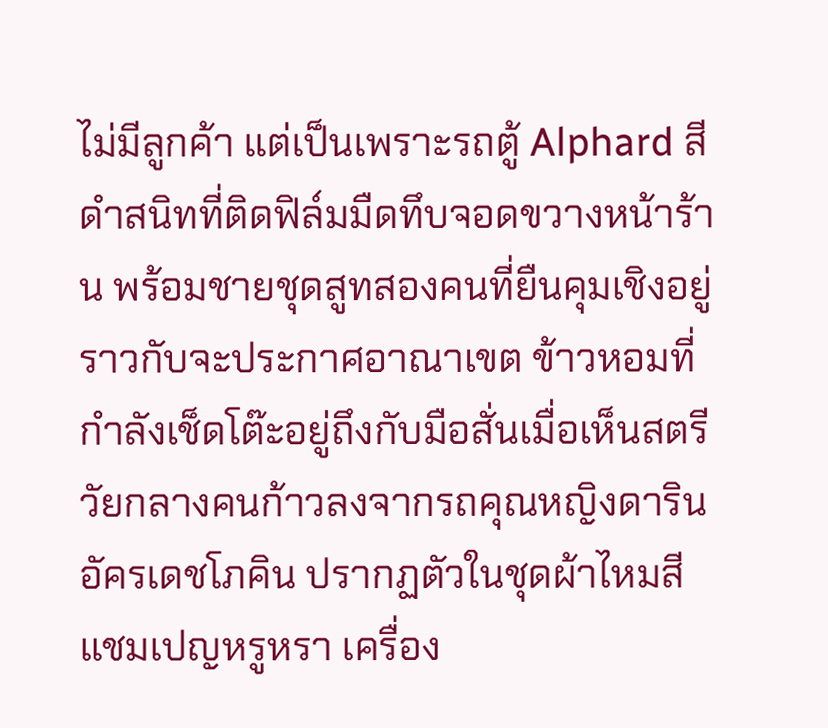ไม่มีลูกค้า แต่เป็นเพราะรถตู้ Alphard สีดำสนิทที่ติดฟิล์มมืดทึบจอดขวางหน้าร้าน พร้อมชายชุดสูทสองคนที่ยืนคุมเชิงอยู่ราวกับจะประกาศอาณาเขต ข้าวหอมที่กำลังเช็ดโต๊ะอยู่ถึงกับมือสั่นเมื่อเห็นสตรีวัยกลางคนก้าวลงจากรถคุณหญิงดาริน อัครเดชโภคิน ปรากฏตัวในชุดผ้าไหมสีแชมเปญหรูหรา เครื่อง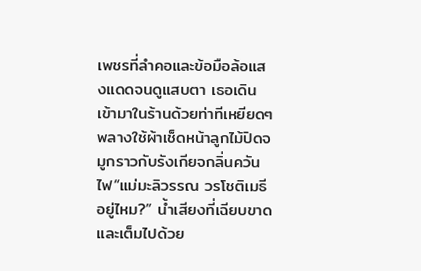เพชรที่ลำคอและข้อมือล้อแสงแดดจนดูแสบตา เธอเดินเข้ามาในร้านด้วยท่าทีเหยียดๆ พลางใช้ผ้าเช็ดหน้าลูกไม้ปิดจมูกราวกับรังเกียจกลิ่นควันไฟ“แม่มะลิวรรณ วรโชติเมธี อยู่ไหม?” น้ำเสียงที่เฉียบขาดและเต็มไปด้วย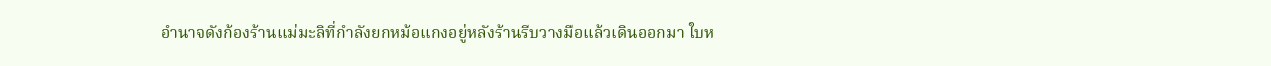อำนาจดังก้องร้านแม่มะลิที่กำลังยกหม้อแกงอยู่หลังร้านรีบวางมือแล้วเดินออกมา ใบห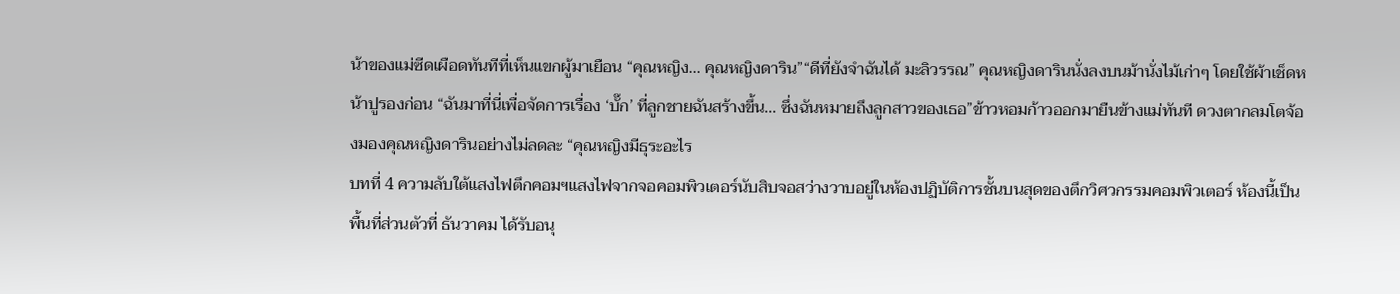น้าของแม่ซีดเผือดทันทีที่เห็นแขกผู้มาเยือน “คุณหญิง... คุณหญิงดาริน”“ดีที่ยังจำฉันได้ มะลิวรรณ” คุณหญิงดารินนั่งลงบนม้านั่งไม้เก่าๆ โดยใช้ผ้าเช็ดหน้าปูรองก่อน “ฉันมาที่นี่เพื่อจัดการเรื่อง ‘บั๊ก’ ที่ลูกชายฉันสร้างขึ้น... ซึ่งฉันหมายถึงลูกสาวของเธอ”ข้าวหอมก้าวออกมายืนข้างแม่ทันที ดวงตากลมโตจ้องมองคุณหญิงดารินอย่างไม่ลดละ “คุณหญิงมีธุระอะไร
บทที่ 4 ความลับใต้แสงไฟตึกคอมฯแสงไฟจากจอคอมพิวเตอร์นับสิบจอสว่างวาบอยู่ในห้องปฏิบัติการชั้นบนสุดของตึกวิศวกรรมคอมพิวเตอร์ ห้องนี้เป็นพื้นที่ส่วนตัวที่ ธันวาคม ได้รับอนุ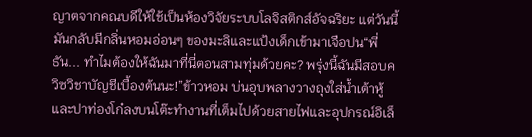ญาตจากคณบดีให้ใช้เป็นห้องวิจัยระบบโลจิสติกส์อัจฉริยะ แต่วันนี้มันกลับมีกลิ่นหอมอ่อนๆ ของมะลิและแป้งเด็กเข้ามาเจือปน“พี่ธัน... ทำไมต้องให้ฉันมาที่นี่ตอนสามทุ่มด้วยคะ? พรุ่งนี้ฉันมีสอบควิซวิชาบัญชีเบื้องต้นนะ!”ข้าวหอม บ่นอุบพลางวางถุงใส่น้ำเต้าหู้และปาท่องโก๋ลงบนโต๊ะทำงานที่เต็มไปด้วยสายไฟและอุปกรณ์อิเล็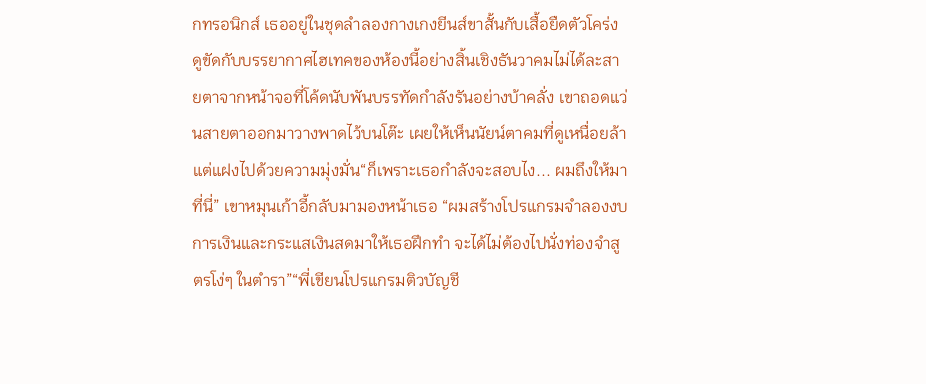กทรอนิกส์ เธออยู่ในชุดลำลองกางเกงยีนส์ขาสั้นกับเสื้อยืดตัวโคร่ง ดูขัดกับบรรยากาศไฮเทคของห้องนี้อย่างสิ้นเชิงธันวาคมไม่ได้ละสายตาจากหน้าจอที่โค้ดนับพันบรรทัดกำลังรันอย่างบ้าคลั่ง เขาถอดแว่นสายตาออกมาวางพาดไว้บนโต๊ะ เผยให้เห็นนัยน์ตาคมที่ดูเหนื่อยล้าแต่แฝงไปด้วยความมุ่งมั่น“ก็เพราะเธอกำลังจะสอบไง... ผมถึงให้มาที่นี่” เขาหมุนเก้าอี้กลับมามองหน้าเธอ “ผมสร้างโปรแกรมจำลองงบการเงินและกระแสเงินสดมาให้เธอฝึกทำ จะได้ไม่ต้องไปนั่งท่องจำสูตรโง่ๆ ในตำรา”“พี่เขียนโปรแกรมติวบัญชี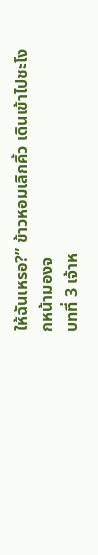ให้ฉันเหรอ?” ข้าวหอมเลิกคิ้ว เดินเข้าไปชะโงกหน้ามองจ
บทที่ 3 เจ้าห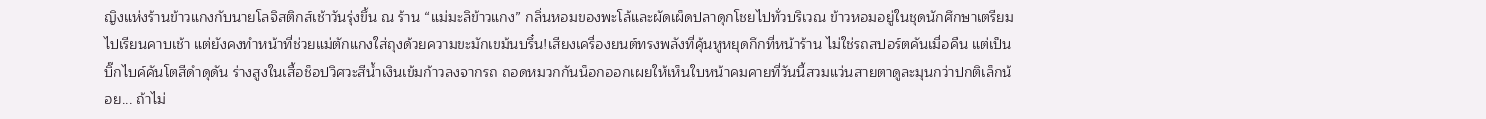ญิงแห่งร้านข้าวแกงกับนายโลจิสติกส์เช้าวันรุ่งขึ้น ณ ร้าน “แม่มะลิข้าวแกง” กลิ่นหอมของพะโล้และผัดเผ็ดปลาดุกโชยไปทั่วบริเวณ ข้าวหอมอยู่ในชุดนักศึกษาเตรียมไปเรียนคาบเช้า แต่ยังคงทำหน้าที่ช่วยแม่ตักแกงใส่ถุงด้วยความขะมักเขม้นบรึ๋น!เสียงเครื่องยนต์ทรงพลังที่คุ้นหูหยุดกึกที่หน้าร้าน ไม่ใช่รถสปอร์ตคันเมื่อคืน แต่เป็นบิ๊กไบค์คันโตสีดำดุดัน ร่างสูงในเสื้อช็อปวิศวะสีน้ำเงินเข้มก้าวลงจากรถ ถอดหมวกกันน็อกออกเผยให้เห็นใบหน้าคมคายที่วันนี้สวมแว่นสายตาดูละมุนกว่าปกติเล็กน้อย... ถ้าไม่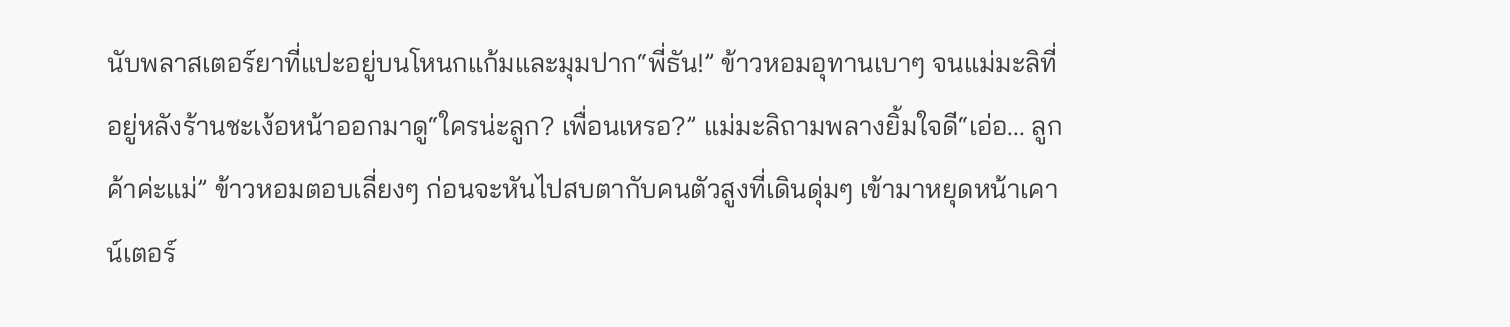นับพลาสเตอร์ยาที่แปะอยู่บนโหนกแก้มและมุมปาก“พี่ธัน!” ข้าวหอมอุทานเบาๆ จนแม่มะลิที่อยู่หลังร้านชะเง้อหน้าออกมาดู“ใครน่ะลูก? เพื่อนเหรอ?” แม่มะลิถามพลางยิ้มใจดี“เอ่อ... ลูกค้าค่ะแม่” ข้าวหอมตอบเลี่ยงๆ ก่อนจะหันไปสบตากับคนตัวสูงที่เดินดุ่มๆ เข้ามาหยุดหน้าเคาน์เตอร์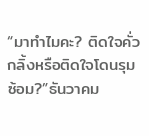“มาทำไมคะ? ติดใจคั่วกลิ้งหรือติดใจโดนรุมซ้อม?”ธันวาคม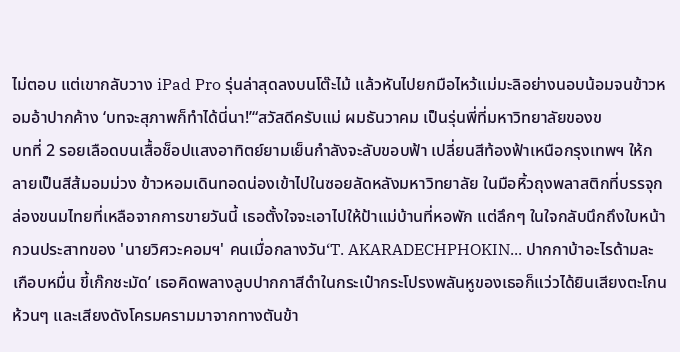ไม่ตอบ แต่เขากลับวาง iPad Pro รุ่นล่าสุดลงบนโต๊ะไม้ แล้วหันไปยกมือไหว้แม่มะลิอย่างนอบน้อมจนข้าวหอมอ้าปากค้าง ‘บทจะสุภาพก็ทำได้นี่นา!’“สวัสดีครับแม่ ผมธันวาคม เป็นรุ่นพี่ที่มหาวิทยาลัยของข
บทที่ 2 รอยเลือดบนเสื้อช็อปแสงอาทิตย์ยามเย็นกำลังจะลับขอบฟ้า เปลี่ยนสีท้องฟ้าเหนือกรุงเทพฯ ให้กลายเป็นสีส้มอมม่วง ข้าวหอมเดินทอดน่องเข้าไปในซอยลัดหลังมหาวิทยาลัย ในมือหิ้วถุงพลาสติกที่บรรจุกล่องขนมไทยที่เหลือจากการขายวันนี้ เธอตั้งใจจะเอาไปให้ป้าแม่บ้านที่หอพัก แต่ลึกๆ ในใจกลับนึกถึงใบหน้ากวนประสาทของ 'นายวิศวะคอมฯ' คนเมื่อกลางวัน‘T. AKARADECHPHOKIN... ปากกาบ้าอะไรด้ามละเกือบหมื่น ขี้เก๊กชะมัด’ เธอคิดพลางลูบปากกาสีดำในกระเป๋ากระโปรงพลันหูของเธอก็แว่วได้ยินเสียงตะโกนห้วนๆ และเสียงดังโครมครามมาจากทางตันข้า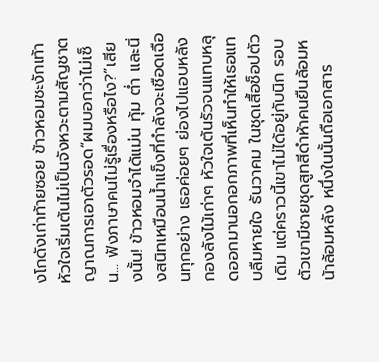งโกดังเก่าท้ายซอย ข้าวหอมชะงักเท้า หัวใจเริ่มเต้นไม่เป็นจังหวะตามสัญชาตญาณการเอาตัวรอด“ผมบอกว่าไม่เซ็น... ฟังภาษาคนไม่รู้เรื่องหรือไง?”เสียงนั้น! ข้าวหอมจำได้แม่น ทุ้ม ต่ำ และนิ่งสนิทเหมือนน้ำแข็งที่กำลังจะเชือดเฉือนทุกอย่าง เธอค่อยๆ ย่องไปแอบหลังกองลังไม้เก่าๆ หัวใจเต้นรัวจนแทบหลุดออกมานอกอกภาพที่เห็นทำให้เธอแทบลืมหายใจ ธันวาคม ในชุดเสื้อช็อปตัวเดิม แต่คราวนี้เขาไม่ได้อยู่กับนิก รอบตัวเขามีชายชุดสูทสีดำห้าคนยืนล้อมหน้าล้อมหลัง หนึ่งในนั้นถือเอกสาร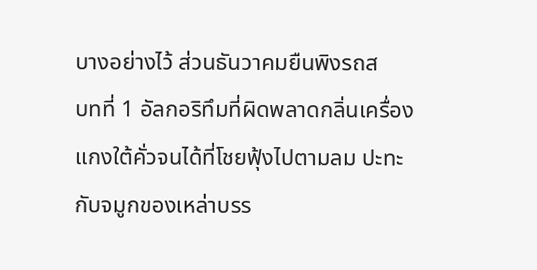บางอย่างไว้ ส่วนธันวาคมยืนพิงรถส
บทที่ 1 อัลกอริทึมที่ผิดพลาดกลิ่นเครื่องแกงใต้คั่วจนได้ที่โชยฟุ้งไปตามลม ปะทะกับจมูกของเหล่าบรร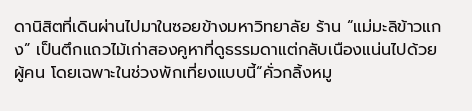ดานิสิตที่เดินผ่านไปมาในซอยข้างมหาวิทยาลัย ร้าน “แม่มะลิข้าวแกง” เป็นตึกแถวไม้เก่าสองคูหาที่ดูธรรมดาแต่กลับเนืองแน่นไปด้วยผู้คน โดยเฉพาะในช่วงพักเที่ยงแบบนี้“คั่วกลิ้งหมู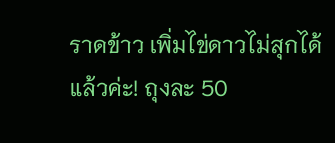ราดข้าว เพิ่มไข่ดาวไม่สุกได้แล้วค่ะ! ถุงละ 50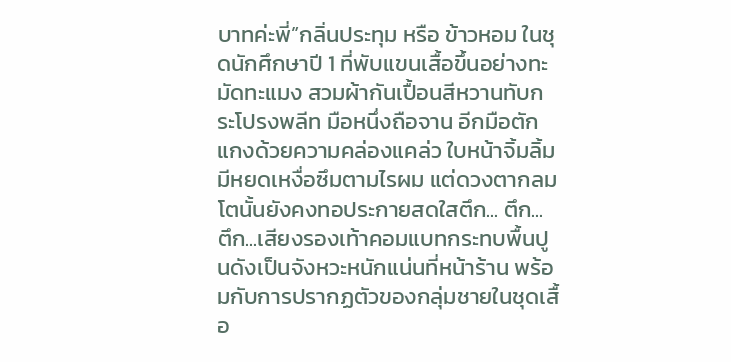บาทค่ะพี่”กลิ่นประทุม หรือ ข้าวหอม ในชุดนักศึกษาปี 1 ที่พับแขนเสื้อขึ้นอย่างทะมัดทะแมง สวมผ้ากันเปื้อนสีหวานทับกระโปรงพลีท มือหนึ่งถือจาน อีกมือตักแกงด้วยความคล่องแคล่ว ใบหน้าจิ้มลิ้มมีหยดเหงื่อซึมตามไรผม แต่ดวงตากลมโตนั้นยังคงทอประกายสดใสตึก... ตึก... ตึก...เสียงรองเท้าคอมแบทกระทบพื้นปูนดังเป็นจังหวะหนักแน่นที่หน้าร้าน พร้อมกับการปรากฏตัวของกลุ่มชายในชุดเสื้อ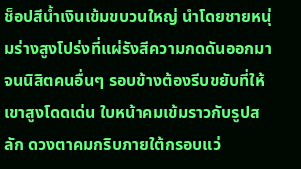ช็อปสีน้ำเงินเข้มขบวนใหญ่ นำโดยชายหนุ่มร่างสูงโปร่งที่แผ่รังสีความกดดันออกมาจนนิสิตคนอื่นๆ รอบข้างต้องรีบขยับที่ให้เขาสูงโดดเด่น ใบหน้าคมเข้มราวกับรูปสลัก ดวงตาคมกริบภายใต้กรอบแว่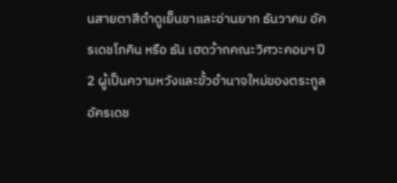นสายตาสีดำดูเย็นชาและอ่านยาก ธันวาคม อัครเดชโภคิน หรือ ธัน เฮดว้ากคณะวิศวะคอมฯ ปี 2 ผู้เป็นความหวังและขั้วอำนาจใหม่ของตระกูลอัครเดช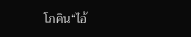โภคิน“ไอ้